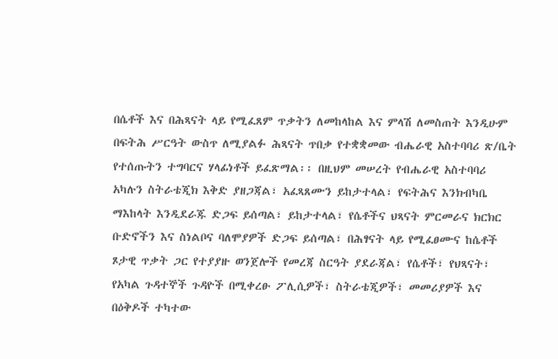በሴቶች እና በሕጻናት ላይ የሚፈጸም ጥቃትን ለመከላከል እና ምላሽ ለመስጠት እንዲሁም በፍትሕ ሥርዓት ውስጥ ለሚያልፉ ሕጻናት ጥበቃ የተቋቋመው ብሔራዊ አስተባባሪ ጽ/ቤት የተሰጡትን ተግባርና ሃላፊነቶች ይፈጽማል፡፡ በዚህም መሠረት የብሔራዊ አስተባባሪ አካሉን ስትራቴጂክ እቅድ ያዘጋጃል፣ አፈጻጸሙን ይከታተላል፣ የፍትሕና እንክብካቤ ማእከላት እንዲደራጁ ድጋፍ ይሰጣል፣ ይከታተላል፣ የሴቶችና ህጻናት ምርመራና ክርክር ቡድኖችን እና ስነልቦና ባለሞያዎች ድጋፍ ይሰጣል፣ በሕፃናት ላይ የሚፈፀሙና ከሴቶች ጾታዊ ጥቃት ጋር የተያያዙ ወንጀሎች የመረጃ ስርዓት ያደራጃል፣ የሴቶች፣ የህጻናት፣ የአካል ጉዳተኞች ጉዳዮች በሚቀረፁ ፖሊሲዎች፣ ስትራቴጂዎች፣ መመሪያዎች እና በዕቅዶች ተካተው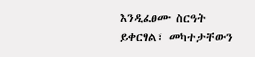እንዲፈፀሙ ስርዓት ይቀርፃል፣ መካተታቸውን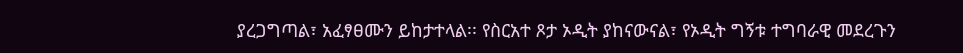ያረጋግጣል፣ አፈፃፀሙን ይከታተላል፡፡ የስርአተ ጾታ ኦዲት ያከናውናል፣ የኦዲት ግኝቱ ተግባራዊ መደረጉን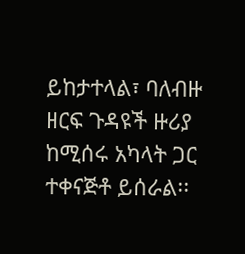ይከታተላል፣ ባለብዙ ዘርፍ ጉዳዩች ዙሪያ ከሚሰሩ አካላት ጋር ተቀናጅቶ ይሰራል፡፡